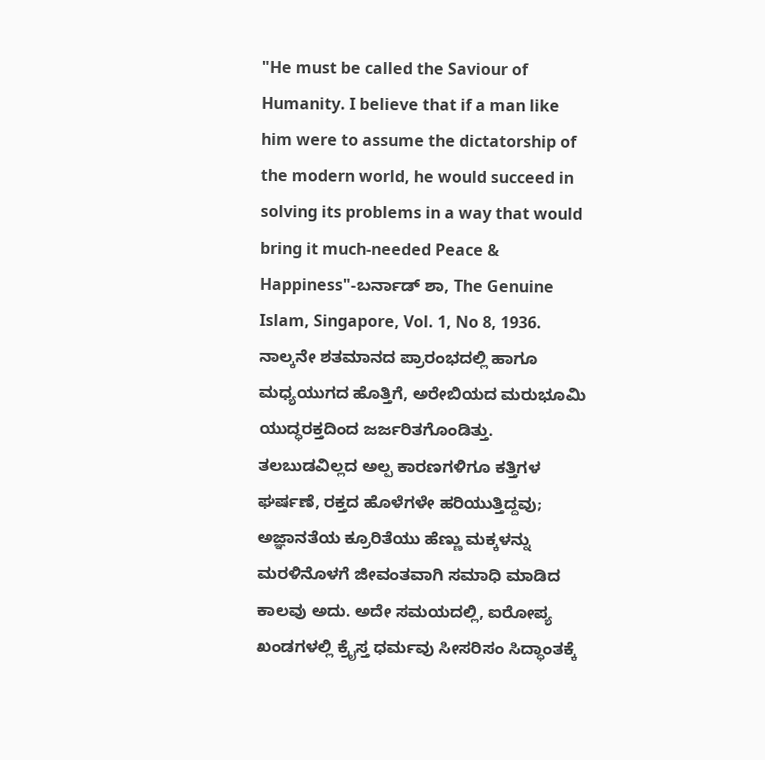"He must be called the Saviour of Humanity. I believe that if a man like him were to assume the dictatorship of the modern world, he would succeed in solving its problems in a way that would bring it much-needed Peace & Happiness"-ಬರ್ನಾಡ್ ಶಾ, The Genuine Islam, Singapore, Vol. 1, No 8, 1936. ನಾಲ್ಕನೇ ಶತಮಾನದ ಪ್ರಾರಂಭದಲ್ಲಿ ಹಾಗೂ ಮಧ್ಯಯುಗದ ಹೊತ್ತಿಗೆ, ಅರೇಬಿಯದ ಮರುಭೂಮಿ ಯುದ್ಧರಕ್ತದಿಂದ ಜರ್ಜರಿತಗೊಂಡಿತ್ತು. ತಲಬುಡವಿಲ್ಲದ ಅಲ್ಪ ಕಾರಣಗಳಿಗೂ ಕತ್ತಿಗಳ ಘರ್ಷಣೆ, ರಕ್ತದ ಹೊಳೆಗಳೇ ಹರಿಯುತ್ತಿದ್ದವು; ಅಜ್ಞಾನತೆಯ ಕ್ರೂರಿತೆಯು ಹೆಣ್ಣು ಮಕ್ಕಳನ್ನು ಮರಳಿನೊಳಗೆ ಜೀವಂತವಾಗಿ ಸಮಾಧಿ ಮಾಡಿದ ಕಾಲವು ಅದು. ಅದೇ ಸಮಯದಲ್ಲಿ, ಐರೋಪ್ಯ ಖಂಡಗಳಲ್ಲಿ ಕ್ರೈಸ್ತ ಧರ್ಮವು ಸೀಸರಿಸಂ ಸಿದ್ಧಾಂತಕ್ಕೆ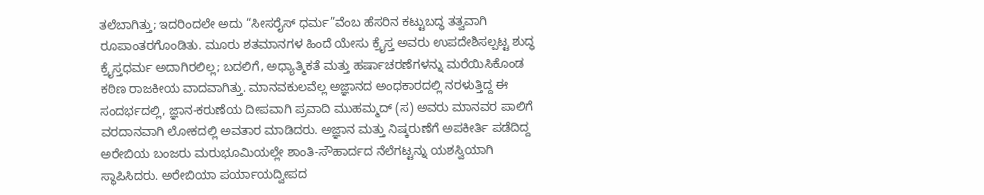ತಲೆಬಾಗಿತ್ತು; ಇದರಿಂದಲೇ ಅದು “ಸೀಸರೈಸ್ ಧರ್ಮ”ವೆಂಬ ಹೆಸರಿನ ಕಟ್ಟುಬದ್ಧ ತತ್ವವಾಗಿ ರೂಪಾಂತರಗೊಂಡಿತು. ಮೂರು ಶತಮಾನಗಳ ಹಿಂದೆ ಯೇಸು ಕ್ರೈಸ್ತ ಅವರು ಉಪದೇಶಿಸಲ್ಪಟ್ಟ ಶುದ್ಧ ಕ್ರೈಸ್ತಧರ್ಮ ಅದಾಗಿರಲಿಲ್ಲ; ಬದಲಿಗೆ, ಅಧ್ಯಾತ್ಮಿಕತೆ ಮತ್ತು ಹರ್ಷಾಚರಣೆಗಳನ್ನು ಮರೆಯಿಸಿಕೊಂಡ ಕಠಿಣ ರಾಜಕೀಯ ವಾದವಾಗಿತ್ತು. ಮಾನವಕುಲವೆಲ್ಲ ಅಜ್ಞಾನದ ಅಂಧಕಾರದಲ್ಲಿ ನರಳುತ್ತಿದ್ದ ಈ ಸಂದರ್ಭದಲ್ಲಿ, ಜ್ಞಾನ-ಕರುಣೆಯ ದೀಪವಾಗಿ ಪ್ರವಾದಿ ಮುಹಮ್ಮದ್ (ಸ) ಅವರು ಮಾನವರ ಪಾಲಿಗೆ ವರದಾನವಾಗಿ ಲೋಕದಲ್ಲಿ ಅವತಾರ ಮಾಡಿದರು. ಅಜ್ಞಾನ ಮತ್ತು ನಿಷ್ಕರುಣೆಗೆ ಅಪಕೀರ್ತಿ ಪಡೆದಿದ್ದ ಅರೇಬಿಯ ಬಂಜರು ಮರುಭೂಮಿಯಲ್ಲೇ ಶಾಂತಿ-ಸೌಹಾರ್ದದ ನೆಲೆಗಟ್ಟನ್ನು ಯಶಸ್ವಿಯಾಗಿ ಸ್ಥಾಪಿಸಿದರು. ಅರೇಬಿಯಾ ಪರ್ಯಾಯದ್ವೀಪದ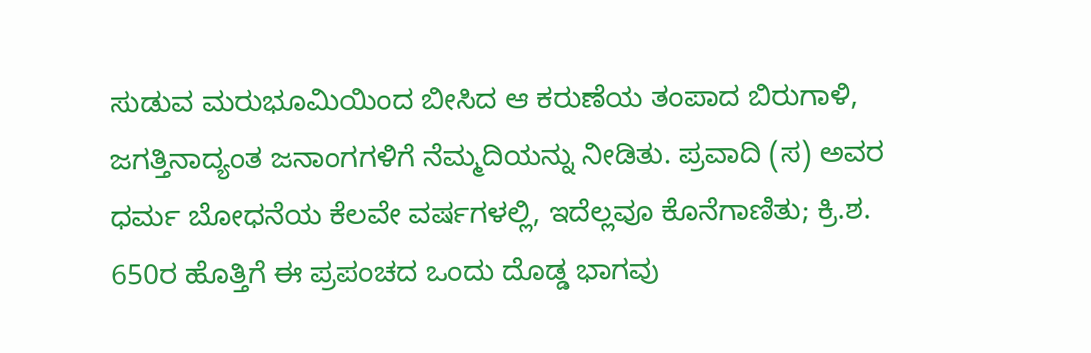ಸುಡುವ ಮರುಭೂಮಿಯಿಂದ ಬೀಸಿದ ಆ ಕರುಣೆಯ ತಂಪಾದ ಬಿರುಗಾಳಿ, ಜಗತ್ತಿನಾದ್ಯಂತ ಜನಾಂಗಗಳಿಗೆ ನೆಮ್ಮದಿಯನ್ನು ನೀಡಿತು. ಪ್ರವಾದಿ (ಸ) ಅವರ ಧರ್ಮ ಬೋಧನೆಯ ಕೆಲವೇ ವರ್ಷಗಳಲ್ಲಿ, ಇದೆಲ್ಲವೂ ಕೊನೆಗಾಣಿತು; ಕ್ರಿ.ಶ. 650ರ ಹೊತ್ತಿಗೆ ಈ ಪ್ರಪಂಚದ ಒಂದು ದೊಡ್ಡ ಭಾಗವು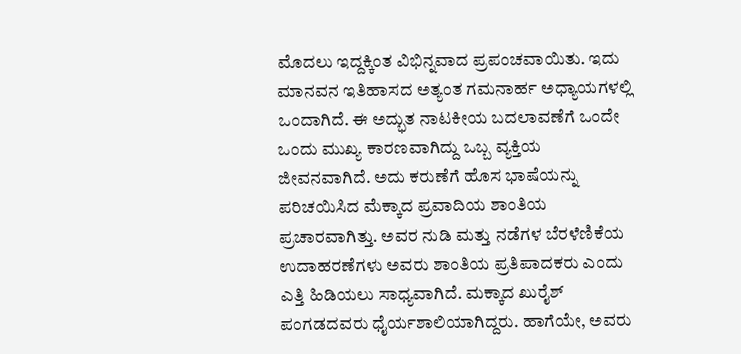ಮೊದಲು ಇದ್ದಕ್ಕಿಂತ ವಿಭಿನ್ನವಾದ ಪ್ರಪಂಚವಾಯಿತು. ಇದು ಮಾನವನ ಇತಿಹಾಸದ ಅತ್ಯಂತ ಗಮನಾರ್ಹ ಅಧ್ಯಾಯಗಳಲ್ಲಿ ಒಂದಾಗಿದೆ. ಈ ಅದ್ಭುತ ನಾಟಕೀಯ ಬದಲಾವಣೆಗೆ ಒಂದೇ ಒಂದು ಮುಖ್ಯ ಕಾರಣವಾಗಿದ್ದು ಒಬ್ಬ ವ್ಯಕ್ತಿಯ ಜೀವನವಾಗಿದೆ. ಅದು ಕರುಣೆಗೆ ಹೊಸ ಭಾಷೆಯನ್ನು ಪರಿಚಯಿಸಿದ ಮೆಕ್ಕಾದ ಪ್ರವಾದಿಯ ಶಾಂತಿಯ ಪ್ರಚಾರವಾಗಿತ್ತು. ಅವರ ನುಡಿ ಮತ್ತು ನಡೆಗಳ ಬೆರಳೆಣಿಕೆಯ ಉದಾಹರಣೆಗಳು ಅವರು ಶಾಂತಿಯ ಪ್ರತಿಪಾದಕರು ಎಂದು ಎತ್ತಿ ಹಿಡಿಯಲು ಸಾಧ್ಯವಾಗಿದೆ. ಮಕ್ಕಾದ ಖುರೈಶ್ ಪಂಗಡದವರು ಧೈರ್ಯಶಾಲಿಯಾಗಿದ್ದರು. ಹಾಗೆಯೇ, ಅವರು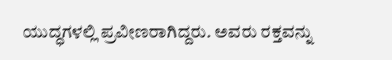ಯುದ್ಧಗಳಲ್ಲಿ ಪ್ರವೀಣರಾಗಿದ್ದರು. ಅವರು ರಕ್ತವನ್ನು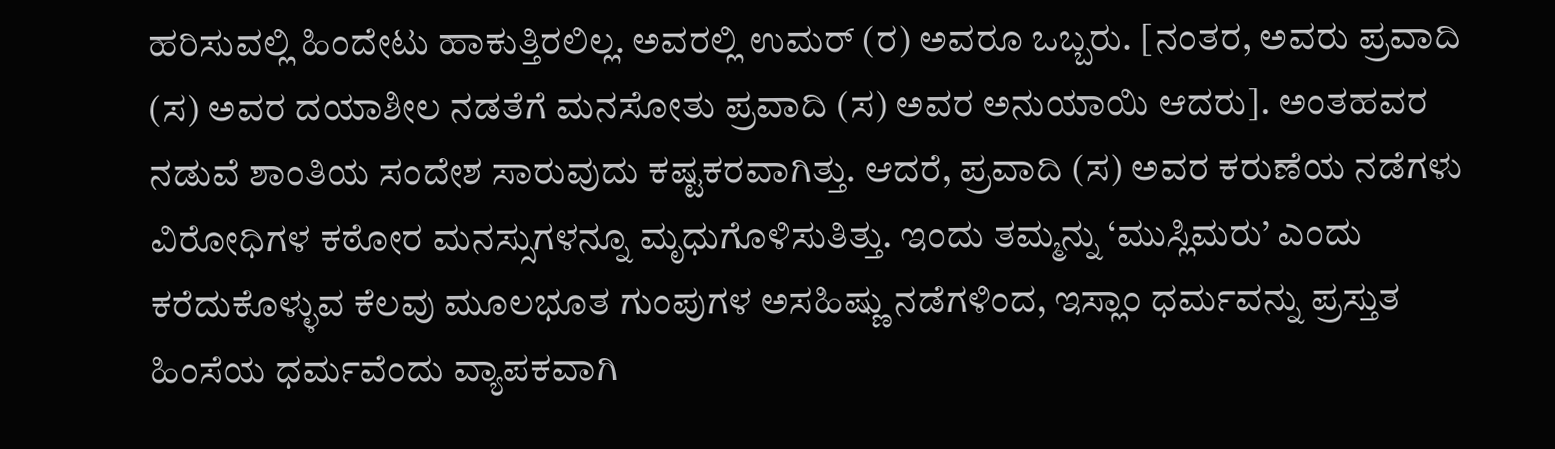ಹರಿಸುವಲ್ಲಿ ಹಿಂದೇಟು ಹಾಕುತ್ತಿರಲಿಲ್ಲ. ಅವರಲ್ಲಿ ಉಮರ್ (ರ) ಅವರೂ ಒಬ್ಬರು. [ನಂತರ, ಅವರು ಪ್ರವಾದಿ (ಸ) ಅವರ ದಯಾಶೀಲ ನಡತೆಗೆ ಮನಸೋತು ಪ್ರವಾದಿ (ಸ) ಅವರ ಅನುಯಾಯಿ ಆದರು]. ಅಂತಹವರ ನಡುವೆ ಶಾಂತಿಯ ಸಂದೇಶ ಸಾರುವುದು ಕಷ್ಟಕರವಾಗಿತ್ತು. ಆದರೆ, ಪ್ರವಾದಿ (ಸ) ಅವರ ಕರುಣೆಯ ನಡೆಗಳು ವಿರೋಧಿಗಳ ಕಠೋರ ಮನಸ್ಸುಗಳನ್ನೂ ಮೃಧುಗೊಳಿಸುತಿತ್ತು. ಇಂದು ತಮ್ಮನ್ನು ‘ಮುಸ್ಲಿಮರು’ ಎಂದು ಕರೆದುಕೊಳ್ಳುವ ಕೆಲವು ಮೂಲಭೂತ ಗುಂಪುಗಳ ಅಸಹಿಷ್ಣು ನಡೆಗಳಿಂದ, ಇಸ್ಲಾಂ ಧರ್ಮವನ್ನು ಪ್ರಸ್ತುತ ಹಿಂಸೆಯ ಧರ್ಮವೆಂದು ವ್ಯಾಪಕವಾಗಿ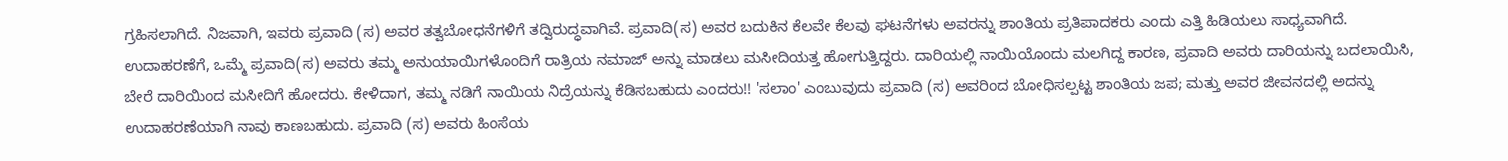ಗ್ರಹಿಸಲಾಗಿದೆ. ನಿಜವಾಗಿ, ಇವರು ಪ್ರವಾದಿ (ಸ) ಅವರ ತತ್ವಬೋಧನೆಗಳಿಗೆ ತದ್ವಿರುದ್ಧವಾಗಿವೆ. ಪ್ರವಾದಿ(ಸ) ಅವರ ಬದುಕಿನ ಕೆಲವೇ ಕೆಲವು ಘಟನೆಗಳು ಅವರನ್ನು ಶಾಂತಿಯ ಪ್ರತಿಪಾದಕರು ಎಂದು ಎತ್ತಿ ಹಿಡಿಯಲು ಸಾಧ್ಯವಾಗಿದೆ. ಉದಾಹರಣೆಗೆ, ಒಮ್ಮೆ ಪ್ರವಾದಿ(ಸ) ಅವರು ತಮ್ಮ ಅನುಯಾಯಿಗಳೊಂದಿಗೆ ರಾತ್ರಿಯ ನಮಾಜ್ ಅನ್ನು ಮಾಡಲು ಮಸೀದಿಯತ್ತ ಹೋಗುತ್ತಿದ್ದರು. ದಾರಿಯಲ್ಲಿ ನಾಯಿಯೊಂದು ಮಲಗಿದ್ದ ಕಾರಣ, ಪ್ರವಾದಿ ಅವರು ದಾರಿಯನ್ನು ಬದಲಾಯಿಸಿ, ಬೇರೆ ದಾರಿಯಿಂದ ಮಸೀದಿಗೆ ಹೋದರು. ಕೇಳಿದಾಗ, ತಮ್ಮ ನಡಿಗೆ ನಾಯಿಯ ನಿದ್ರೆಯನ್ನು ಕೆಡಿಸಬಹುದು ಎಂದರು!! 'ಸಲಾಂ' ಎಂಬುವುದು ಪ್ರವಾದಿ (ಸ) ಅವರಿಂದ ಬೋಧಿಸಲ್ಪಟ್ಟ ಶಾಂತಿಯ ಜಪ; ಮತ್ತು ಅವರ ಜೀವನದಲ್ಲಿ ಅದನ್ನು ಉದಾಹರಣೆಯಾಗಿ ನಾವು ಕಾಣಬಹುದು. ಪ್ರವಾದಿ (ಸ) ಅವರು ಹಿಂಸೆಯ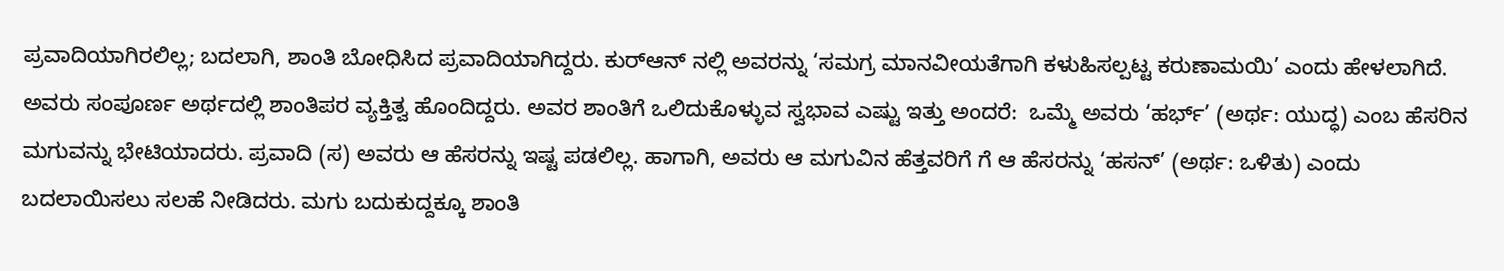ಪ್ರವಾದಿಯಾಗಿರಲಿಲ್ಲ; ಬದಲಾಗಿ, ಶಾಂತಿ ಬೋಧಿಸಿದ ಪ್ರವಾದಿಯಾಗಿದ್ದರು. ಕುರ್‌ಆನ್‌ ನಲ್ಲಿ ಅವರನ್ನು ‘ಸಮಗ್ರ ಮಾನವೀಯತೆಗಾಗಿ ಕಳುಹಿಸಲ್ಪಟ್ಟ ಕರುಣಾಮಯಿ’ ಎಂದು ಹೇಳಲಾಗಿದೆ. ಅವರು ಸಂಪೂರ್ಣ ಅರ್ಥದಲ್ಲಿ ಶಾಂತಿಪರ ವ್ಯಕ್ತಿತ್ವ ಹೊಂದಿದ್ದರು. ಅವರ ಶಾಂತಿಗೆ ಒಲಿದುಕೊಳ್ಳುವ ಸ್ವಭಾವ ಎಷ್ಟು ಇತ್ತು ಅಂದರೆ:  ಒಮ್ಮೆ ಅವರು ‘ಹರ್ಭ್’ (ಅರ್ಥ: ಯುದ್ಧ) ಎಂಬ ಹೆಸರಿನ ಮಗುವನ್ನು ಭೇಟಿಯಾದರು. ಪ್ರವಾದಿ (ಸ) ಅವರು ಆ ಹೆಸರನ್ನು ಇಷ್ಟ ಪಡಲಿಲ್ಲ. ಹಾಗಾಗಿ, ಅವರು ಆ ಮಗುವಿನ ಹೆತ್ತವರಿಗೆ ಗೆ ಆ ಹೆಸರನ್ನು ‘ಹಸನ್’ (ಅರ್ಥ: ಒಳಿತು) ಎಂದು ಬದಲಾಯಿಸಲು ಸಲಹೆ ನೀಡಿದರು. ಮಗು ಬದುಕುದ್ದಕ್ಕೂ ಶಾಂತಿ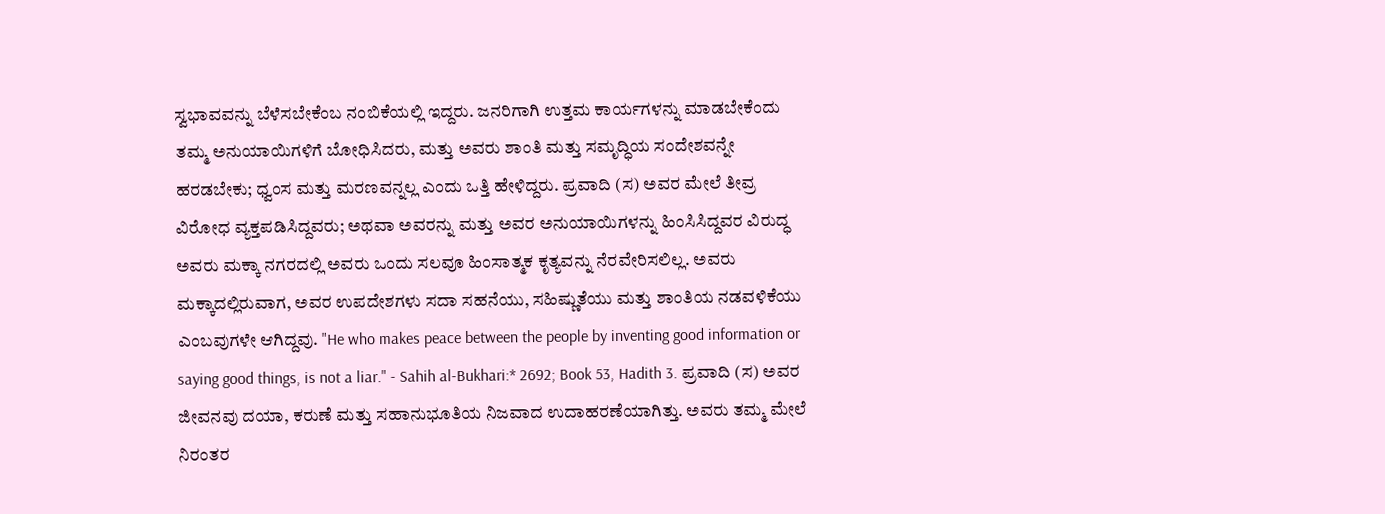ಸ್ವಭಾವವನ್ನು ಬೆಳೆಸಬೇಕೆಂಬ ನಂಬಿಕೆಯಲ್ಲಿ ಇದ್ದರು. ಜನರಿಗಾಗಿ ಉತ್ತಮ ಕಾರ್ಯಗಳನ್ನು ಮಾಡಬೇಕೆಂದು ತಮ್ಮ ಅನುಯಾಯಿಗಳಿಗೆ ಬೋಧಿಸಿದರು, ಮತ್ತು ಅವರು ಶಾಂತಿ ಮತ್ತು ಸಮೃದ್ಧಿಯ ಸಂದೇಶವನ್ನೇ ಹರಡಬೇಕು; ಧ್ವಂಸ ಮತ್ತು ಮರಣವನ್ನಲ್ಲ ಎಂದು ಒತ್ತಿ ಹೇಳಿದ್ದರು. ಪ್ರವಾದಿ (ಸ) ಅವರ ಮೇಲೆ ತೀವ್ರ ವಿರೋಧ ವ್ಯಕ್ತಪಡಿಸಿದ್ದವರು; ಅಥವಾ ಅವರನ್ನು ಮತ್ತು ಅವರ ಅನುಯಾಯಿಗಳನ್ನು ಹಿಂಸಿಸಿದ್ದವರ ವಿರುದ್ಧ ಅವರು ಮಕ್ಕಾ ನಗರದಲ್ಲಿ ಅವರು ಒಂದು ಸಲವೂ ಹಿಂಸಾತ್ಮಕ ಕೃತ್ಯವನ್ನು ನೆರವೇರಿಸಲಿಲ್ಲ. ಅವರು ಮಕ್ಕಾದಲ್ಲಿರುವಾಗ, ಅವರ ಉಪದೇಶಗಳು ಸದಾ ಸಹನೆಯು, ಸಹಿಷ್ಣುತೆಯು ಮತ್ತು ಶಾಂತಿಯ ನಡವಳಿಕೆಯು ಎಂಬವುಗಳೇ ಆಗಿದ್ದವು. "He who makes peace between the people by inventing good information or saying good things, is not a liar." - Sahih al-Bukhari:* 2692; Book 53, Hadith 3. ಪ್ರವಾದಿ (ಸ) ಅವರ ಜೀವನವು ದಯಾ, ಕರುಣೆ ಮತ್ತು ಸಹಾನುಭೂತಿಯ ನಿಜವಾದ ಉದಾಹರಣೆಯಾಗಿತ್ತು. ಅವರು ತಮ್ಮ ಮೇಲೆ ನಿರಂತರ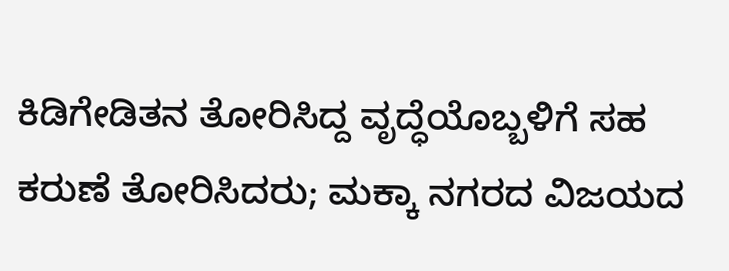ಕಿಡಿಗೇಡಿತನ ತೋರಿಸಿದ್ದ ವೃದ್ಧೆಯೊಬ್ಬಳಿಗೆ ಸಹ ಕರುಣೆ ತೋರಿಸಿದರು; ಮಕ್ಕಾ ನಗರದ ವಿಜಯದ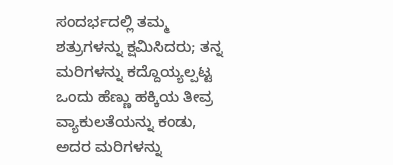ಸಂದರ್ಭದಲ್ಲಿ ತಮ್ಮ ಶತ್ರುಗಳನ್ನು ಕ್ಷಮಿಸಿದರು; ತನ್ನ ಮರಿಗಳನ್ನು ಕದ್ದೊಯ್ಯಲ್ಪಟ್ಟ ಒಂದು ಹೆಣ್ಣು ಹಕ್ಕಿಯ ತೀವ್ರ ವ್ಯಾಕುಲತೆಯನ್ನು ಕಂಡು, ಅದರ ಮರಿಗಳನ್ನು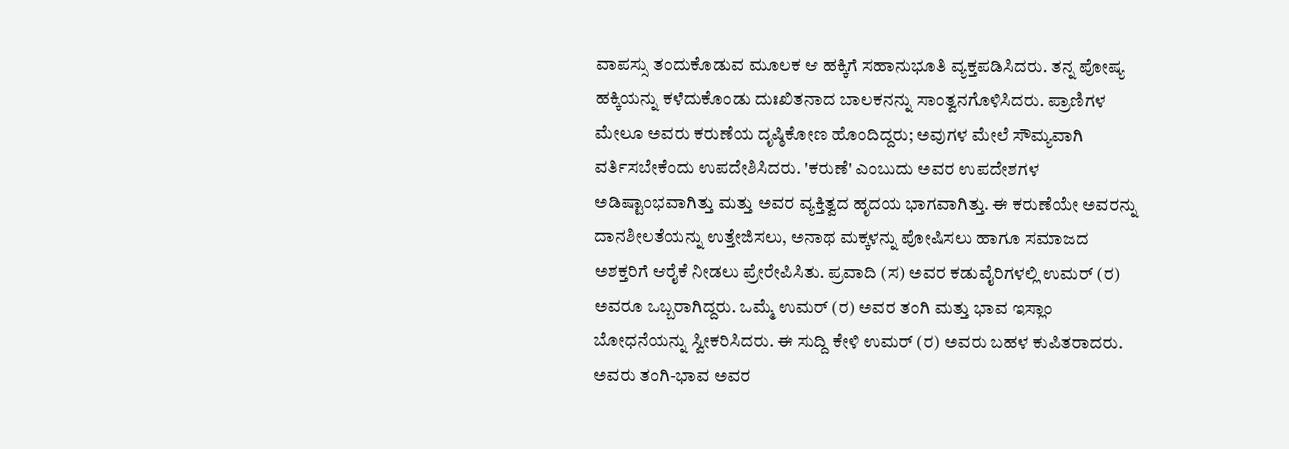ವಾಪಸ್ಸು ತಂದುಕೊಡುವ ಮೂಲಕ ಆ ಹಕ್ಕಿಗೆ ಸಹಾನುಭೂತಿ ವ್ಯಕ್ತಪಡಿಸಿದರು. ತನ್ನ ಪೋಷ್ಯ ಹಕ್ಕಿಯನ್ನು ಕಳೆದುಕೊಂಡು ದುಃಖಿತನಾದ ಬಾಲಕನನ್ನು ಸಾಂತ್ವನಗೊಳಿಸಿದರು. ಪ್ರಾಣಿಗಳ ಮೇಲೂ ಅವರು ಕರುಣೆಯ ದೃಷ್ಠಿಕೋಣ ಹೊಂದಿದ್ದರು; ಅವುಗಳ ಮೇಲೆ ಸೌಮ್ಯವಾಗಿ ವರ್ತಿಸಬೇಕೆಂದು ಉಪದೇಶಿಸಿದರು. 'ಕರುಣೆ' ಎಂಬುದು ಅವರ ಉಪದೇಶಗಳ ಅಡಿಷ್ಟಾಂಭವಾಗಿತ್ತು ಮತ್ತು ಅವರ ವ್ಯಕ್ತಿತ್ವದ ಹೃದಯ ಭಾಗವಾಗಿತ್ತು. ಈ ಕರುಣೆಯೇ ಅವರನ್ನು ದಾನಶೀಲತೆಯನ್ನು ಉತ್ತೇಜಿಸಲು, ಅನಾಥ ಮಕ್ಕಳನ್ನು ಪೋಷಿಸಲು ಹಾಗೂ ಸಮಾಜದ ಅಶಕ್ತರಿಗೆ ಆರೈಕೆ ನೀಡಲು ಪ್ರೇರೇಪಿಸಿತು. ಪ್ರವಾದಿ (ಸ) ಅವರ ಕಡುವೈರಿಗಳಲ್ಲಿ ಉಮರ್ (ರ) ಅವರೂ ಒಬ್ಬರಾಗಿದ್ದರು. ಒಮ್ಮೆ ಉಮರ್ (ರ) ಅವರ ತಂಗಿ ಮತ್ತು ಭಾವ ಇಸ್ಲಾಂ ಬೋಧನೆಯನ್ನು ಸ್ವೀಕರಿಸಿದರು. ಈ ಸುದ್ದಿ ಕೇಳಿ ಉಮರ್ (ರ) ಅವರು ಬಹಳ ಕುಪಿತರಾದರು. ಅವರು ತಂಗಿ-ಭಾವ ಅವರ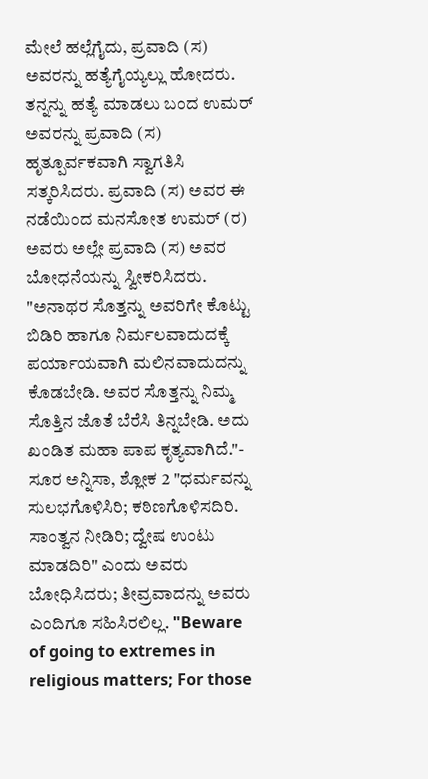ಮೇಲೆ ಹಲ್ಲೆಗೈದು, ಪ್ರವಾದಿ (ಸ) ಅವರನ್ನು ಹತ್ಯೆಗೈಯ್ಯಲ್ಲು ಹೋದರು. ತನ್ನನ್ನು ಹತ್ಯೆ ಮಾಡಲು ಬಂದ ಉಮರ್ ಅವರನ್ನು ಪ್ರವಾದಿ (ಸ) ಹೃತ್ಪೂರ್ವಕವಾಗಿ ಸ್ವಾಗತಿಸಿ ಸತ್ಕರಿಸಿದರು. ಪ್ರವಾದಿ (ಸ) ಅವರ ಈ ನಡೆಯಿಂದ ಮನಸೋತ ಉಮರ್ (ರ) ಅವರು ಅಲ್ಲೇ ಪ್ರವಾದಿ (ಸ) ಅವರ ಬೋಧನೆಯನ್ನು ಸ್ವೀಕರಿಸಿದರು. "ಅನಾಥರ ಸೊತ್ತನ್ನು ಅವರಿಗೇ ಕೊಟ್ಟು ಬಿಡಿರಿ ಹಾಗೂ ನಿರ್ಮಲವಾದುದಕ್ಕೆ ಪರ್ಯಾಯವಾಗಿ ಮಲಿನವಾದುದನ್ನು ಕೊಡಬೇಡಿ. ಅವರ ಸೊತ್ತನ್ನು ನಿಮ್ಮ ಸೊತ್ತಿನ ಜೊತೆ ಬೆರೆಸಿ ತಿನ್ನಬೇಡಿ. ಅದು ಖಂಡಿತ ಮಹಾ ಪಾಪ ಕೃತ್ಯವಾಗಿದೆ."- ಸೂರ ಅನ್ನಿಸಾ, ಶ್ಲೋಕ 2 "ಧರ್ಮವನ್ನು ಸುಲಭಗೊಳಿಸಿರಿ; ಕಠಿಣಗೊಳಿಸದಿರಿ. ಸಾಂತ್ವನ ನೀಡಿರಿ; ದ್ವೇಷ ಉಂಟು ಮಾಡದಿರಿ" ಎಂದು ಅವರು ಬೋಧಿಸಿದರು; ತೀವ್ರವಾದನ್ನು ಅವರು ಎಂದಿಗೂ ಸಹಿಸಿರಲಿಲ್ಲ. "Beware of going to extremes in religious matters; For those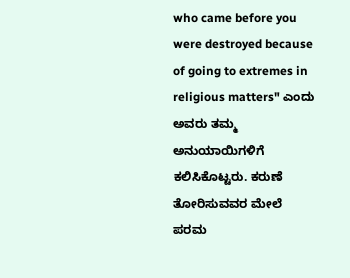who came before you were destroyed because of going to extremes in religious matters" ಎಂದು ಅವರು ತಮ್ಮ ಅನುಯಾಯಿಗಳಿಗೆ ಕಲಿಸಿಕೊಟ್ಟರು. ಕರುಣೆ ತೋರಿಸುವವರ ಮೇಲೆ ಪರಮ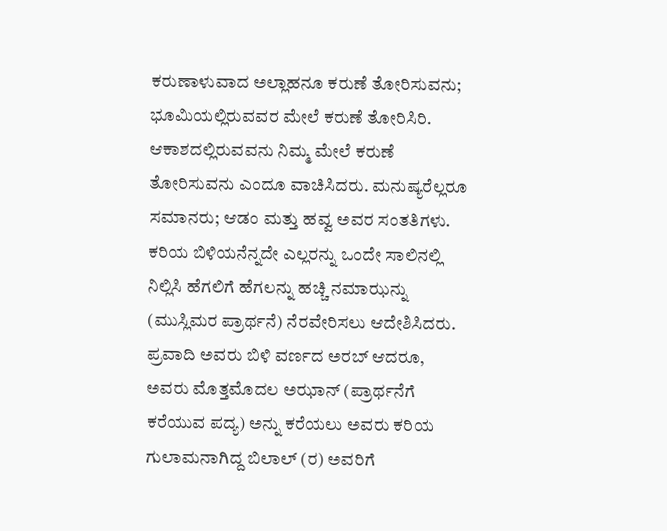ಕರುಣಾಳುವಾದ ಅಲ್ಲಾಹನೂ ಕರುಣೆ ತೋರಿಸುವನು; ಭೂಮಿಯಲ್ಲಿರುವವರ ಮೇಲೆ ಕರುಣೆ ತೋರಿಸಿರಿ. ಆಕಾಶದಲ್ಲಿರುವವನು ನಿಮ್ಮ ಮೇಲೆ ಕರುಣೆ ತೋರಿಸುವನು ಎಂದೂ ವಾಚಿಸಿದರು. ಮನುಷ್ಯರೆಲ್ಲರೂ ಸಮಾನರು; ಆಡಂ ಮತ್ತು ಹವ್ವ ಅವರ ಸಂತತಿಗಳು. ಕರಿಯ ಬಿಳಿಯನೆನ್ನದೇ ಎಲ್ಲರನ್ನು ಒಂದೇ ಸಾಲಿನಲ್ಲಿ ನಿಲ್ಲಿಸಿ ಹೆಗಲಿಗೆ ಹೆಗಲನ್ನು ಹಚ್ಚಿ ನಮಾಝನ್ನು (ಮುಸ್ಲಿಮರ ಪ್ರಾರ್ಥನೆ) ನೆರವೇರಿಸಲು ಆದೇಶಿಸಿದರು. ಪ್ರವಾದಿ ಅವರು ಬಿಳಿ ವರ್ಣದ ಅರಬ್ ಆದರೂ, ಅವರು ಮೊತ್ತಮೊದಲ ಅಝಾನ್ (ಪ್ರಾರ್ಥನೆಗೆ ಕರೆಯುವ ಪದ್ಯ) ಅನ್ನು ಕರೆಯಲು ಅವರು ಕರಿಯ ಗುಲಾಮನಾಗಿದ್ದ ಬಿಲಾಲ್ (ರ) ಅವರಿಗೆ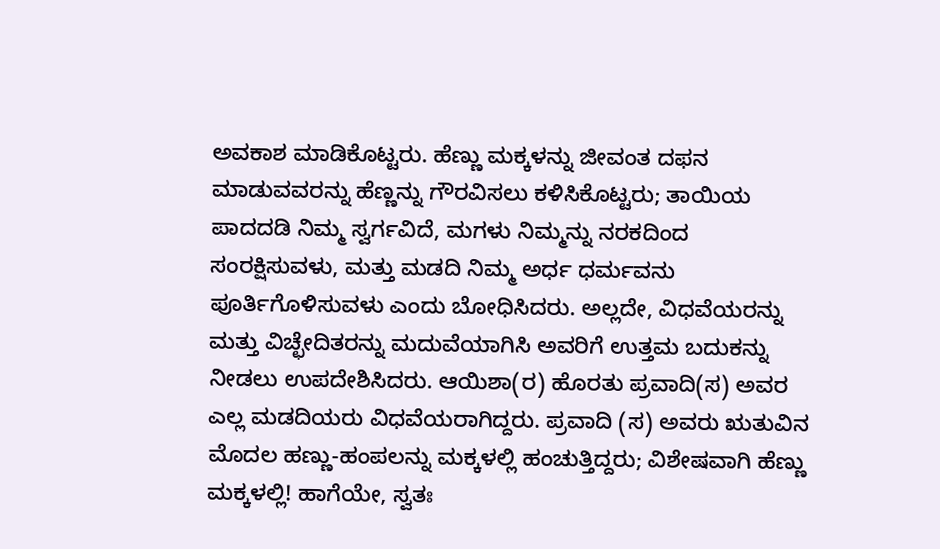ಅವಕಾಶ ಮಾಡಿಕೊಟ್ಟರು. ಹೆಣ್ಣು ಮಕ್ಕಳನ್ನು ಜೀವಂತ ದಫನ ಮಾಡುವವರನ್ನು ಹೆಣ್ಣನ್ನು ಗೌರವಿಸಲು ಕಳಿಸಿಕೊಟ್ಟರು; ತಾಯಿಯ ಪಾದದಡಿ ನಿಮ್ಮ ಸ್ವರ್ಗವಿದೆ, ಮಗಳು ನಿಮ್ಮನ್ನು ನರಕದಿಂದ ಸಂರಕ್ಷಿಸುವಳು, ಮತ್ತು ಮಡದಿ ನಿಮ್ಮ ಅರ್ಧ ಧರ್ಮವನು ಪೂರ್ತಿಗೊಳಿಸುವಳು ಎಂದು ಬೋಧಿಸಿದರು. ಅಲ್ಲದೇ, ವಿಧವೆಯರನ್ನು ಮತ್ತು ವಿಚ್ಛೇದಿತರನ್ನು ಮದುವೆಯಾಗಿಸಿ ಅವರಿಗೆ ಉತ್ತಮ ಬದುಕನ್ನು ನೀಡಲು ಉಪದೇಶಿಸಿದರು. ಆಯಿಶಾ(ರ) ಹೊರತು ಪ್ರವಾದಿ(ಸ) ಅವರ ಎಲ್ಲ ಮಡದಿಯರು ವಿಧವೆಯರಾಗಿದ್ದರು. ಪ್ರವಾದಿ (ಸ) ಅವರು ಋತುವಿನ ಮೊದಲ ಹಣ್ಣು-ಹಂಪಲನ್ನು ಮಕ್ಕಳಲ್ಲಿ ಹಂಚುತ್ತಿದ್ದರು; ವಿಶೇಷವಾಗಿ ಹೆಣ್ಣು ಮಕ್ಕಳಲ್ಲಿ! ಹಾಗೆಯೇ, ಸ್ವತಃ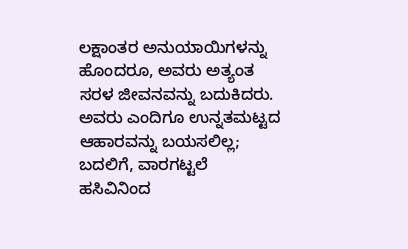ಲಕ್ಷಾಂತರ ಅನುಯಾಯಿಗಳನ್ನು ಹೊಂದರೂ, ಅವರು ಅತ್ಯಂತ ಸರಳ ಜೀವನವನ್ನು ಬದುಕಿದರು. ಅವರು ಎಂದಿಗೂ ಉನ್ನತಮಟ್ಟದ ಆಹಾರವನ್ನು ಬಯಸಲಿಲ್ಲ; ಬದಲಿಗೆ, ವಾರಗಟ್ಟಲೆ ಹಸಿವಿನಿಂದ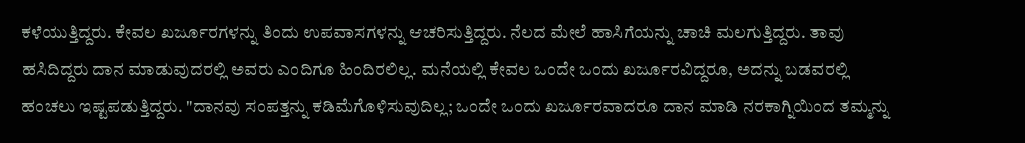ಕಳೆಯುತ್ತಿದ್ದರು. ಕೇವಲ ಖರ್ಜೂರಗಳನ್ನು ತಿಂದು ಉಪವಾಸಗಳನ್ನು ಆಚರಿಸುತ್ತಿದ್ದರು. ನೆಲದ ಮೇಲೆ ಹಾಸಿಗೆಯನ್ನು ಚಾಚಿ ಮಲಗುತ್ತಿದ್ದರು. ತಾವು ಹಸಿದಿದ್ದರು ದಾನ ಮಾಡುವುದರಲ್ಲಿ ಅವರು ಎಂದಿಗೂ ಹಿಂದಿರಲಿಲ್ಲ. ಮನೆಯಲ್ಲಿ ಕೇವಲ ಒಂದೇ ಒಂದು ಖರ್ಜೂರವಿದ್ದರೂ, ಅದನ್ನು ಬಡವರಲ್ಲಿ ಹಂಚಲು ಇಷ್ಟಪಡುತ್ತಿದ್ದರು. "ದಾನವು ಸಂಪತ್ತನ್ನು ಕಡಿಮೆಗೊಳಿಸುವುದಿಲ್ಲ; ಒಂದೇ ಒಂದು ಖರ್ಜೂರವಾದರೂ ದಾನ ಮಾಡಿ ನರಕಾಗ್ನಿಯಿಂದ ತಮ್ಮನ್ನು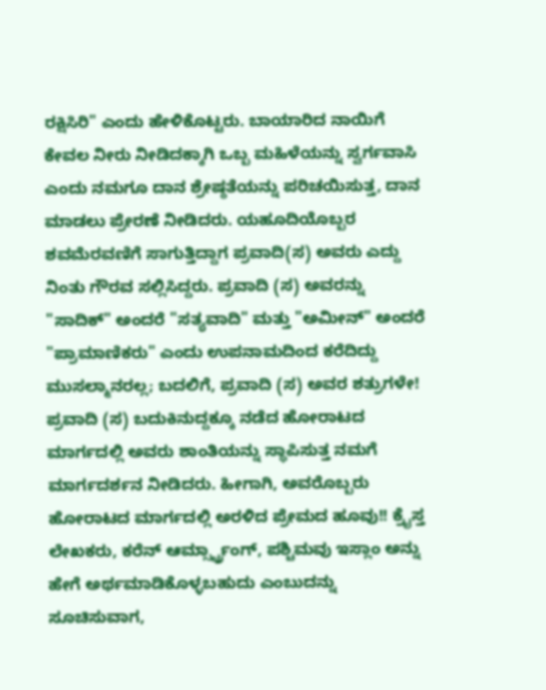ರಕ್ಷಿಸಿರಿ" ಎಂದು ಹೇಳಿಕೊಟ್ಟರು. ಬಾಯಾರಿದ ನಾಯಿಗೆ ಕೇವಲ ನೀರು ನೀಡಿದಕ್ಕಾಗಿ ಒಬ್ಬ ಮಹಿಳೆಯನ್ನು ಸ್ವರ್ಗವಾಸಿ ಎಂದು ನಮಗೂ ದಾನ ಶ್ರೇಷ್ಠತೆಯನ್ನು ಪರಿಚಯಿಸುತ್ತ, ದಾನ ಮಾಡಲು ಪ್ರೇರಣೆ ನೀಡಿದರು. ಯಹೂದಿಯೊಬ್ಬರ ಶವಮೆರವಣಿಗೆ ಸಾಗುತ್ತಿದ್ದಾಗ ಪ್ರವಾದಿ(ಸ) ಅವರು ಎದ್ದು ನಿಂತು ಗೌರವ ಸಲ್ಲಿಸಿದ್ದರು. ಪ್ರವಾದಿ (ಸ) ಅವರನ್ನು "ಸಾದಿಕ್" ಅಂದರೆ "ಸತ್ಯವಾದಿ" ಮತ್ತು "ಅಮೀನ್" ಅಂದರೆ "ಪ್ರಾಮಾಣಿಕರು" ಎಂದು ಉಪನಾಮದಿಂದ ಕರೆದಿದ್ದು ಮುಸಲ್ಮಾನರಲ್ಲ; ಬದಲಿಗೆ, ಪ್ರವಾದಿ (ಸ) ಅವರ ಶತ್ರುಗಳೇ!  ಪ್ರವಾದಿ (ಸ) ಬದುಕಿನುದ್ದಕ್ಕೂ ನಡೆದ ಹೋರಾಟದ ಮಾರ್ಗದಲ್ಲಿ ಅವರು ಶಾಂತಿಯನ್ನು ಸ್ಥಾಪಿಸುತ್ತ ನಮಗೆ ಮಾರ್ಗದರ್ಶನ ನೀಡಿದರು. ಹೀಗಾಗಿ, ಅವರೊಬ್ಬರು ಹೋರಾಟದ ಮಾರ್ಗದಲ್ಲಿ ಅರಳಿದ ಪ್ರೇಮದ ಹೂವು!! ಕ್ರೈಸ್ತ ಲೇಖಕರು, ಕರೆನ್ ಆರ್ಮ್ಸ್ಟ್ರಾಂಗ್, ಪಶ್ಚಿಮವು ಇಸ್ಲಾಂ ಅನ್ನು ಹೇಗೆ ಅರ್ಥಮಾಡಿಕೊಳ್ಳಬಹುದು ಎಂಬುದನ್ನು ಸೂಚಿಸುವಾಗ,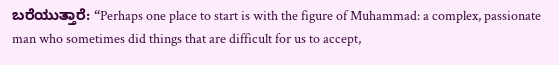ಬರೆಯುತ್ತಾರೆ: “Perhaps one place to start is with the figure of Muhammad: a complex, passionate man who sometimes did things that are difficult for us to accept,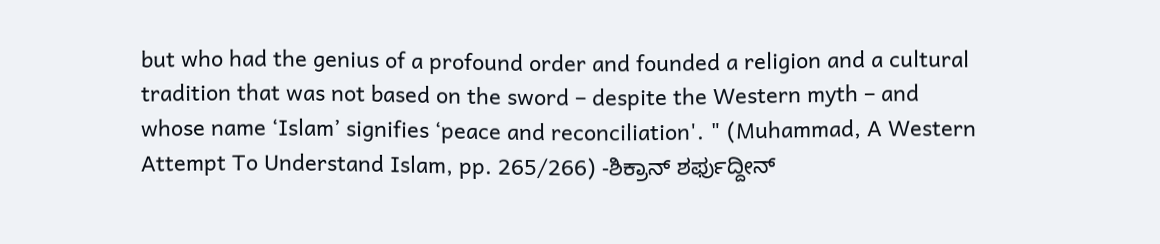but who had the genius of a profound order and founded a religion and a cultural tradition that was not based on the sword – despite the Western myth – and whose name ‘Islam’ signifies ‘peace and reconciliation'. " (Muhammad, A Western Attempt To Understand Islam, pp. 265/266) -ಶಿಕ್ರಾನ್ ಶರ್ಫುದ್ದೀನ್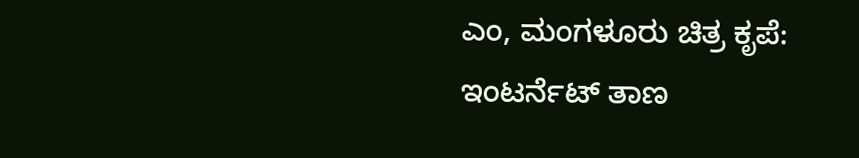ಎಂ, ಮಂಗಳೂರು ಚಿತ್ರ ಕೃಪೆ: ಇಂಟರ್ನೆಟ್ ತಾಣ